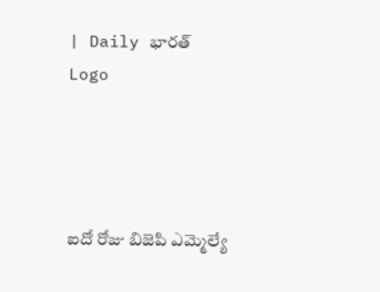| Daily భారత్
Logo




ఐదో రోజు బిజెపి ఎమ్మెల్యే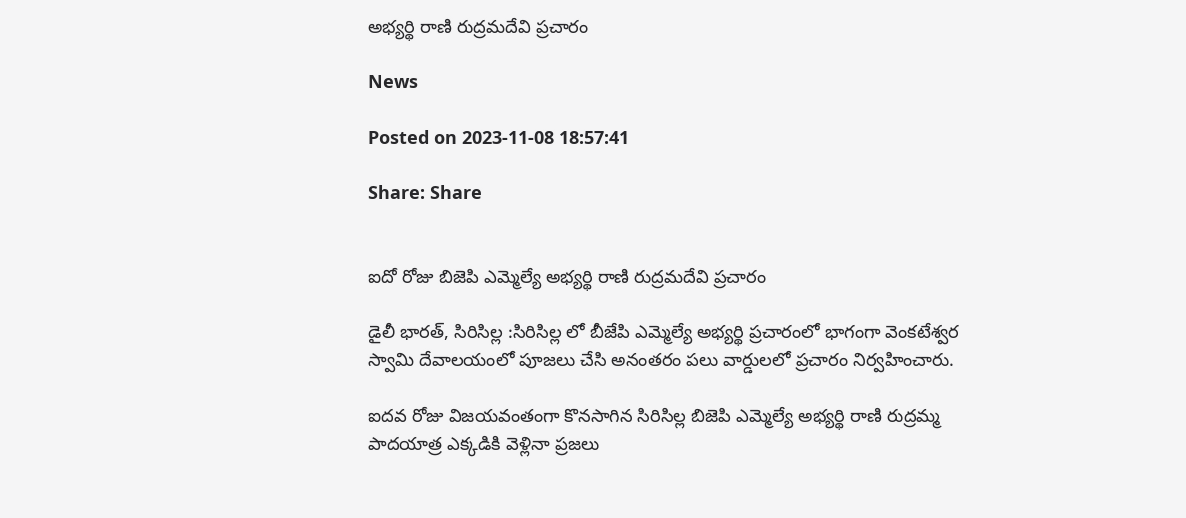అభ్యర్థి రాణి రుద్రమదేవి ప్రచారం

News

Posted on 2023-11-08 18:57:41

Share: Share


ఐదో రోజు బిజెపి ఎమ్మెల్యే అభ్యర్థి రాణి రుద్రమదేవి ప్రచారం

డైలీ భారత్, సిరిసిల్ల :సిరిసిల్ల లో బీజేపి ఎమ్మెల్యే అభ్యర్థి ప్రచారంలో భాగంగా వెంకటేశ్వర స్వామి దేవాలయంలో పూజలు చేసి అనంతరం పలు వార్డులలో ప్రచారం నిర్వహించారు.

ఐదవ రోజు విజయవంతంగా కొనసాగిన సిరిసిల్ల బిజెపి ఎమ్మెల్యే అభ్యర్థి రాణి రుద్రమ్మ  పాదయాత్ర ఎక్కడికి వెళ్లినా ప్రజలు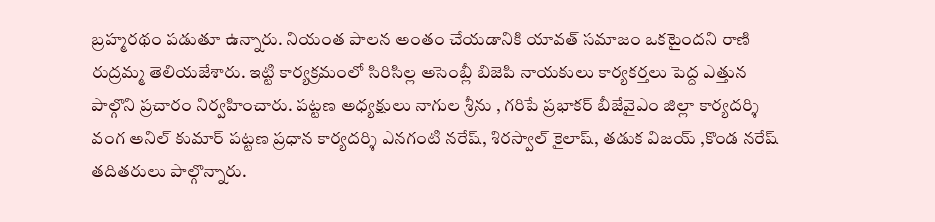బ్రహ్మరథం పడుతూ ఉన్నారు. నియంత పాలన అంతం చేయడానికి యావత్ సమాజం ఒకటైందని రాణి రుద్రమ్మ తెలియజేశారు. ఇట్టి కార్యక్రమంలో సిరిసిల్ల అసెంబ్లీ బిజెపి నాయకులు కార్యకర్తలు పెద్ద ఎత్తున పాల్గొని ప్రచారం నిర్వహించారు. పట్టణ అధ్యక్షులు నాగుల శ్రీను , గరిపే ప్రభాకర్ బీజేవైఎం జిల్లా కార్యదర్శి వంగ అనిల్ కుమార్ పట్టణ ప్రధాన కార్యదర్శి ఎనగంటి నరేష్, శిరస్వాల్ కైలాష్, తడుక విజయ్ ,కొండ నరేష్ తదితరులు పాల్గొన్నారు.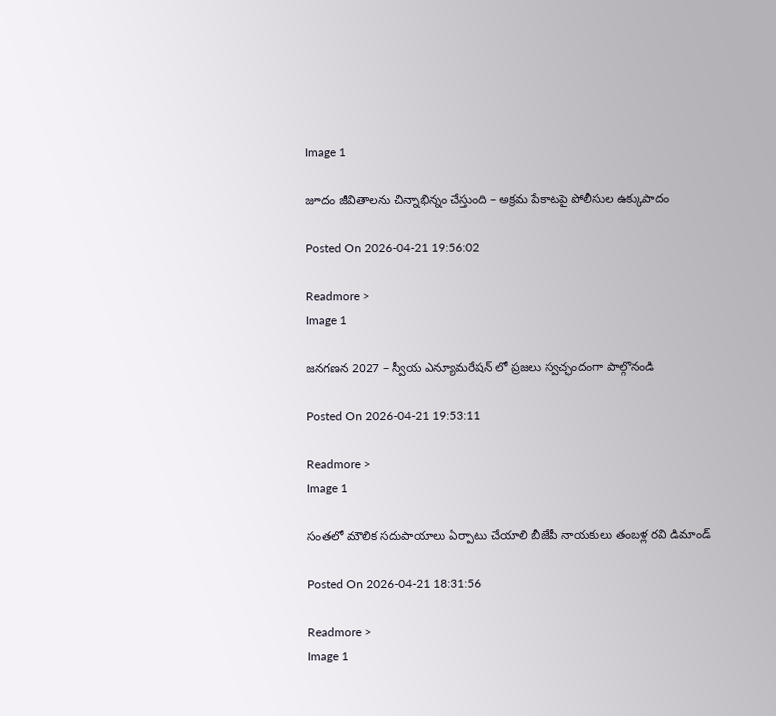Image 1

జూదం జీవితాలను చిన్నాభిన్నం చేస్తుంది – అక్రమ పేకాటపై పోలీసుల ఉక్కుపాదం

Posted On 2026-04-21 19:56:02

Readmore >
Image 1

జనగణన 2027 – స్వీయ ఎన్యూమరేషన్ లో ప్రజలు స్వచ్ఛందంగా పాల్గొనండి

Posted On 2026-04-21 19:53:11

Readmore >
Image 1

సంతలో మౌలిక సదుపాయాలు ఏర్పాటు చేయాలి బీజేపీ నాయకులు తంబళ్ల రవి డిమాండ్

Posted On 2026-04-21 18:31:56

Readmore >
Image 1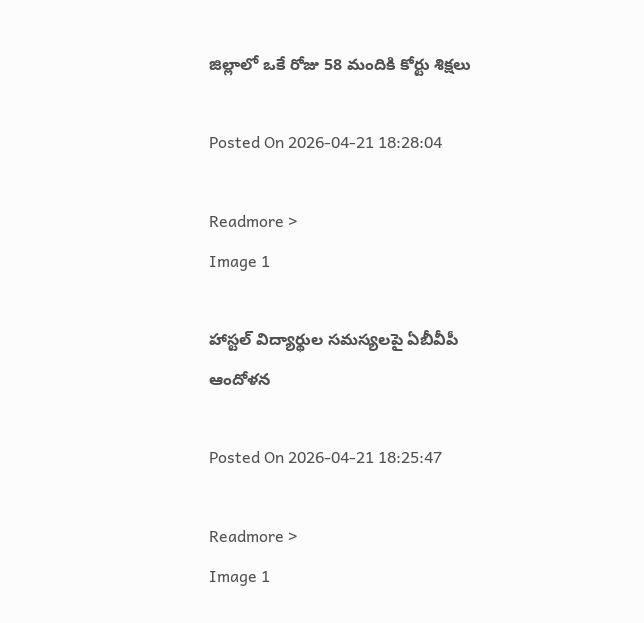జిల్లాలో ఒకే రోజు 58 మందికి కోర్టు శిక్షలు

Posted On 2026-04-21 18:28:04

Readmore >
Image 1

హాస్టల్ విద్యార్థుల సమస్యలపై ఏబీవీపీ ఆందోళన

Posted On 2026-04-21 18:25:47

Readmore >
Image 1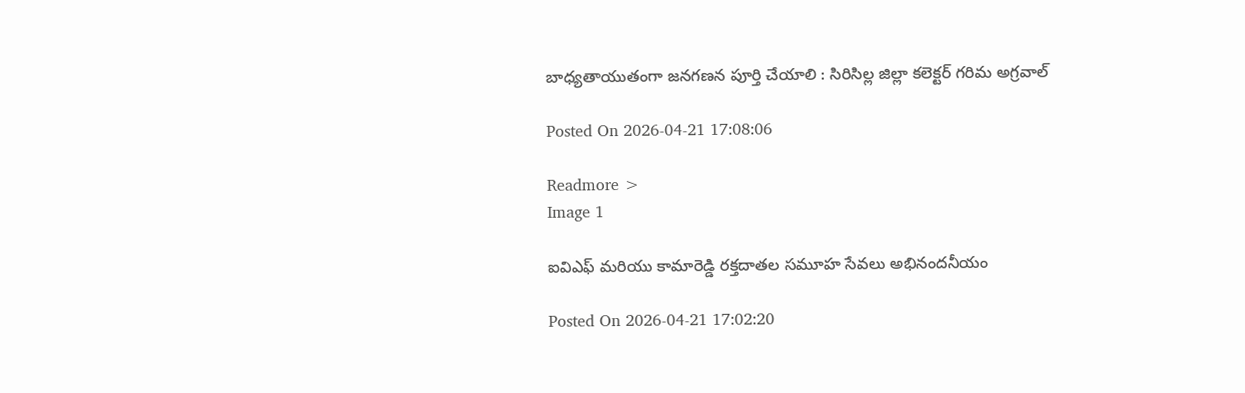బాధ్యతాయుతంగా జనగణన పూర్తి చేయాలి : సిరిసిల్ల జిల్లా కలెక్టర్ గరిమ అగ్రవాల్

Posted On 2026-04-21 17:08:06

Readmore >
Image 1

ఐవిఎఫ్ మరియు కామారెడ్డి రక్తదాతల సమూహ సేవలు అభినందనీయం

Posted On 2026-04-21 17:02:20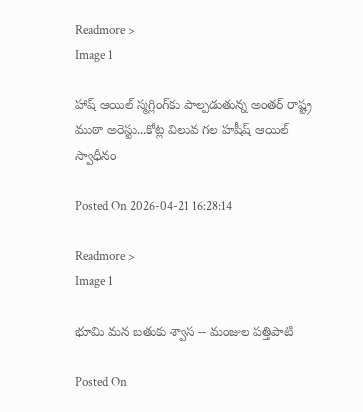Readmore >
Image 1

హాష్ ఆయిల్ స్మగ్లింగ్‌కు పాల్పడుతున్న అంతర్ రాష్ట్ర ముఠా అరెస్టు...కోట్ల విలువ గల హషీష్ ఆయిల్ స్వాధీనం

Posted On 2026-04-21 16:28:14

Readmore >
Image 1

భూమి మన బతుకు శ్వాస -- మంజుల పత్తిపాటి

Posted On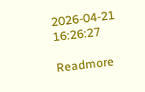2026-04-21 16:26:27

Readmore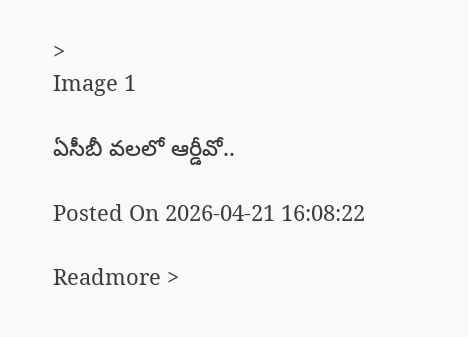>
Image 1

ఏసీబీ వలలో ఆర్డీవో..

Posted On 2026-04-21 16:08:22

Readmore >